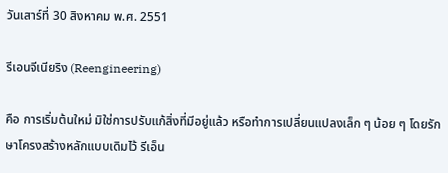วันเสาร์ที่ 30 สิงหาคม พ.ศ. 2551

รีเอนจีเนียริง (Reengineering)

คือ การเริ่มต้นใหม่ มิใช่การปรับแก้สิ่งที่มีอยู่แล้ว หรือทำการเปลี่ยนแปลงเล็ก ๆ น้อย ๆ โดยรักษาโครงสร้างหลักแบบเดิมไว้ รีเอ็น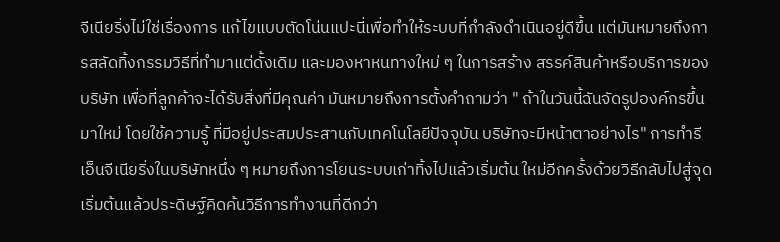จีเนียริ่งไม่ใช่เรื่องการ แก้ไขแบบตัดโน่นแปะนี่เพื่อทำให้ระบบที่กำลังดำเนินอยู่ดีขึ้น แต่มันหมายถึงการสลัดทิ้งกรรมวิธีที่ทำมาแต่ดั้งเดิม และมองหาหนทางใหม่ ๆ ในการสร้าง สรรค์สินค้าหรือบริการของบริษัท เพื่อที่ลูกค้าจะได้รับสิ่งที่มีคุณค่า มันหมายถึงการตั้งคำถามว่า " ถ้าในวันนี้ฉันจัดรูปองค์กรขึ้นมาใหม่ โดยใช้ความรู้ ที่มีอยู่ประสมประสานกับเทคโนโลยีปัจจุบัน บริษัทจะมีหน้าตาอย่างไร" การทำรีเอ็นจีเนียริ่งในบริษัทหนึ่ง ๆ หมายถึงการโยนระบบเก่าทิ้งไปแล้วเริ่มต้น ใหม่อีกครั้งด้วยวิธีกลับไปสู่จุดเริ่มต้นแล้วประดิษฐ์คิดค้นวิธีการทำงานที่ดีกว่า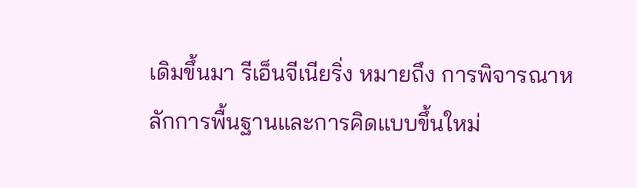เดิมขึ้นมา รีเอ็นจีเนียริ่ง หมายถึง การพิจารณาหลักการพื้นฐานและการคิดแบบขึ้นใหม่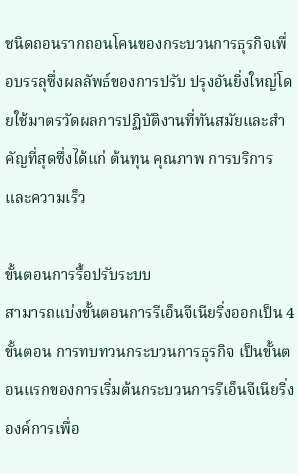ชนิดถอนรากถอนโคนของกระบวนการธุรกิจเพื่อบรรลุซึ่งผลลัพธ์ของการปรับ ปรุงอันยิ่งใหญ่โดยใช้มาตรวัดผลการปฏิบัติงานที่ทันสมัยและสำคัญที่สุดซึ่งได้แก่ ต้นทุน คุณภาพ การบริการและความเร็ว

ขั้นตอนการรื้อปรับระบบ
สามารถแบ่งขั้นตอนการรีเอ็นจีเนียริ่งออกเป็น 4 ขั้นตอน การทบทวนกระบวนการธุรกิจ เป็นขั้นตอนแรกของการเริ่มต้นกระบวนการรีเอ็นจีเนียริ่งองค์การเพื่อ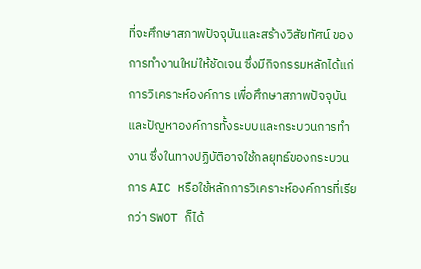ที่จะศึกษาสภาพปัจจุบันและสร้างวิสัยทัศน์ ของการทำงานใหม่ให้ชัดเจน ซึ่งมีกิจกรรมหลักได้แก่
การวิเคราะห์องค์การ เพื่อศึกษาสภาพปัจจุบันและปัญหาองค์การทั้งระบบและกระบวนการทำงาน ซึ่งในทางปฏิบัติอาจใช้กลยุทธ์ของกระบวนการ AIC หรือใช้หลักการวิเคราะห์องค์การที่เรียกว่า SWOT ก็ได้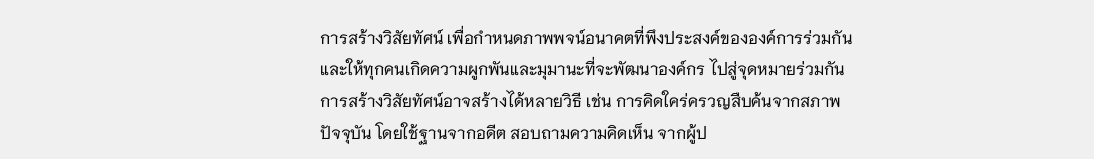การสร้างวิสัยทัศน์ เพื่อกำหนดภาพพจน์อนาคตที่พึงประสงค์ขององค์การร่วมกันและให้ทุกคนเกิดความผูกพันและมุมานะที่จะพัฒนาองค์กร ไปสู่จุดหมายร่วมกัน การสร้างวิสัยทัศน์อาจสร้างได้หลายวิธี เช่น การคิดใคร่ครวญสืบค้นจากสภาพปัจจุบัน โดยใช้ฐานจากอดีต สอบถามความคิดเห็น จากผู้ป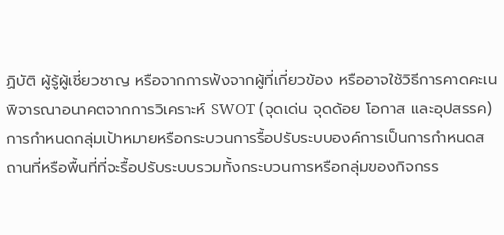ฏิบัติ ผู้รู้ผู้เชี่ยวชาญ หรือจากการฟังจากผู้ที่เกี่ยวข้อง หรืออาจใช้วิธีการคาดคะเนพิจารณาอนาคตจากการวิเคราะห์ SWOT (จุดเด่น จุดด้อย โอกาส และอุปสรรค)
การกำหนดกลุ่มเป้าหมายหรือกระบวนการรื้อปรับระบบองค์การเป็นการกำหนดสถานที่หรือพื้นที่ที่จะรื้อปรับระบบรวมทั้งกระบวนการหรือกลุ่มของกิจกรร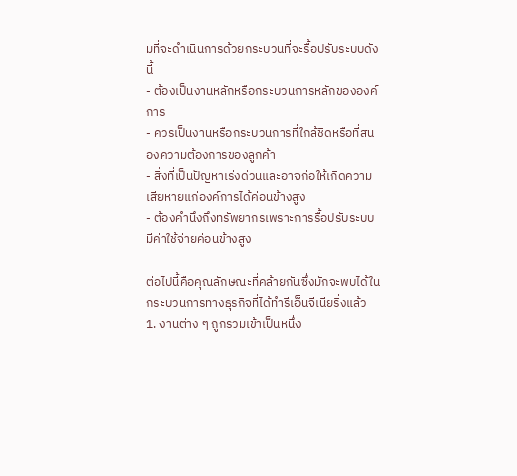มที่จะดำเนินการด้วยกระบวนที่จะรื้อปรับระบบดังนี้
- ต้องเป็นงานหลักหรือกระบวนการหลักขององค์การ
- ควรเป็นงานหรือกระบวนการที่ใกล้ชิดหรือที่สนองความต้องการของลูกค้า
- สิ่งที่เป็นปัญหาเร่งด่วนและอาจก่อให้เกิดความเสียหายแก่องค์การได้ค่อนข้างสูง
- ต้องคำนึงถึงทรัพยากรเพราะการรื้อปรับระบบมีค่าใช้จ่ายค่อนข้างสูง

ต่อไปนี้คือคุณลักษณะที่คล้ายกันซึ่งมักจะพบได้ในกระบวนการทางธุรกิจที่ได้ทำรีเอ็นจีเนียริ่งแล้ว
1. งานต่าง ๆ ถูกรวมเข้าเป็นหนึ่ง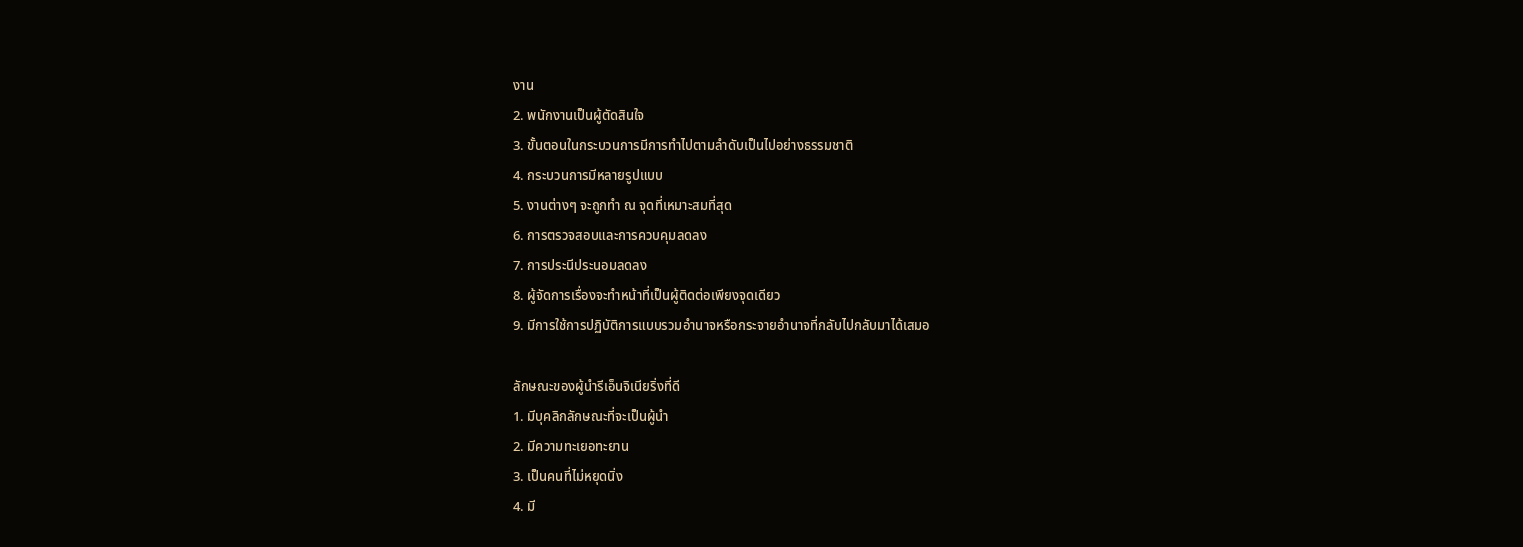งาน
2. พนักงานเป็นผู้ตัดสินใจ
3. ขั้นตอนในกระบวนการมีการทำไปตามลำดับเป็นไปอย่างธรรมชาติ
4. กระบวนการมีหลายรูปแบบ
5. งานต่างๆ จะถูกทำ ณ จุดที่เหมาะสมที่สุด
6. การตรวจสอบและการควบคุมลดลง
7. การประนีประนอมลดลง
8. ผู้จัดการเรื่องจะทำหน้าที่เป็นผู้ติดต่อเพียงจุดเดียว
9. มีการใช้การปฏิบัติการแบบรวมอำนาจหรือกระจายอำนาจที่กลับไปกลับมาได้เสมอ

ลักษณะของผู้นำรีเอ็นจิเนียริ่งที่ดี
1. มีบุคลิกลักษณะที่จะเป็นผู้นำ
2. มีความทะเยอทะยาน
3. เป็นคนที่ไม่หยุดนิ่ง
4. มี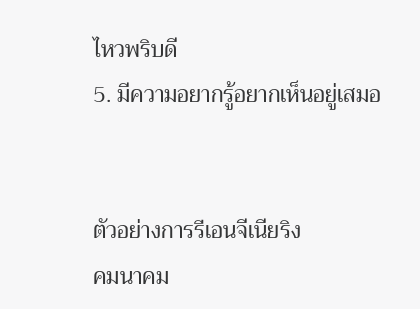ไหวพริบดี
5. มีความอยากรู้อยากเห็นอยู่เสมอ


ตัวอย่างการรีเอนจีเนียริง
คมนาคม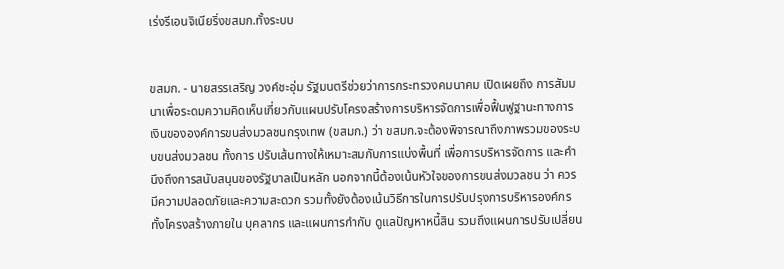เร่งรีเอนจิเนียริ่งขสมก.ทั้งระบบ


ขสมก. - นายสรรเสริญ วงค์ชะอุ่ม รัฐมนตรีช่วยว่าการกระทรวงคมนาคม เปิดเผยถึง การสัมมนาเพื่อระดมความคิดเห็นเกี่ยวกับแผนปรับโครงสร้างการบริหารจัดการเพื่อฟื้นฟูฐานะทางการเงินขององค์การขนส่งมวลชนกรุงเทพ (ขสมก.) ว่า ขสมก.จะต้องพิจารณาถึงภาพรวมของระบบขนส่งมวลชน ทั้งการ ปรับเส้นทางให้เหมาะสมกับการแบ่งพื้นที่ เพื่อการบริหารจัดการ และคำนึงถึงการสนับสนุนของรัฐบาลเป็นหลัก นอกจากนี้ต้องเน้นหัวใจของการขนส่งมวลชน ว่า ควรมีความปลอดภัยและความสะดวก รวมทั้งยังต้องเน้นวิธีการในการปรับปรุงการบริหารองค์กร ทั้งโครงสร้างภายใน บุคลากร และแผนการกำกับ ดูแลปัญหาหนี้สิน รวมถึงแผนการปรับเปลี่ยน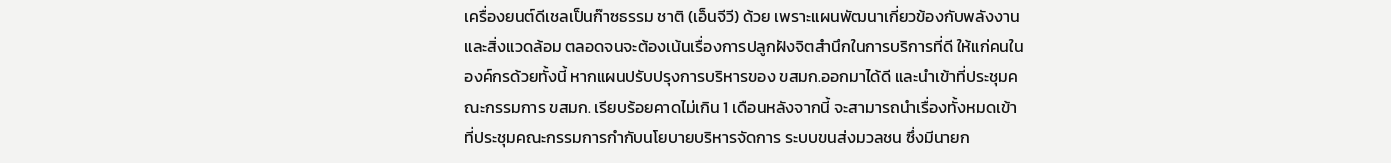เครื่องยนต์ดีเชลเป็นก๊าซธรรม ชาติ (เอ็นจีวี) ด้วย เพราะแผนพัฒนาเกี่ยวข้องกับพลังงานและสิ่งแวดล้อม ตลอดจนจะต้องเน้นเรื่องการปลูกฝังจิตสำนึกในการบริการที่ดี ให้แก่คนในองค์กรด้วยทั้งนี้ หากแผนปรับปรุงการบริหารของ ขสมก.ออกมาได้ดี และนำเข้าที่ประชุมคณะกรรมการ ขสมก. เรียบร้อยคาดไม่เกิน 1 เดือนหลังจากนี้ จะสามารถนำเรื่องทั้งหมดเข้าที่ประชุมคณะกรรมการกำกับนโยบายบริหารจัดการ ระบบขนส่งมวลชน ซึ่งมีนายก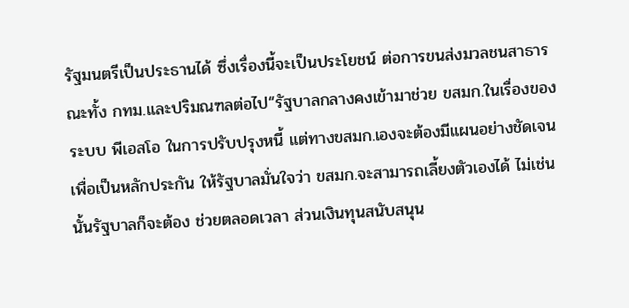รัฐมนตรีเป็นประธานได้ ซึ่งเรื่องนี้จะเป็นประโยชน์ ต่อการขนส่งมวลชนสาธารณะทั้ง กทม.และปริมณฑลต่อไป“รัฐบาลกลางคงเข้ามาช่วย ขสมก.ในเรื่องของระบบ พีเอสโอ ในการปรับปรุงหนี้ แต่ทางขสมก.เองจะต้องมีแผนอย่างชัดเจน เพื่อเป็นหลักประกัน ให้รัฐบาลมั่นใจว่า ขสมก.จะสามารถเลี้ยงตัวเองได้ ไม่เช่นนั้นรัฐบาลก็จะต้อง ช่วยตลอดเวลา ส่วนเงินทุนสนับสนุน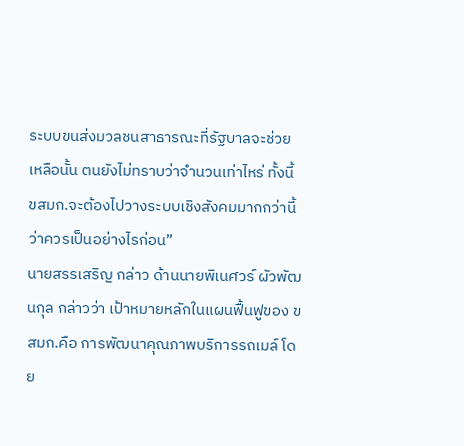ระบบขนส่งมวลชนสาธารณะที่รัฐบาลจะช่วยเหลือนั้น ตนยังไม่ทราบว่าจำนวนเท่าไหร่ ทั้งนี้ ขสมก.จะต้องไปวางระบบเชิงสังคมมากกว่านี้ว่าควรเป็นอย่างไรก่อน”
นายสรรเสริญ กล่าว ด้านนายพิเนศวร์ ผัวพัฒนกุล กล่าวว่า เป้าหมายหลักในแผนฟื้นฟูของ ขสมก.คือ การพัฒนาคุณภาพบริการรถเมล์ โดย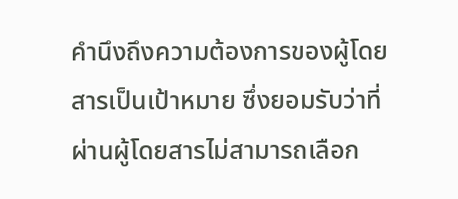คำนึงถึงความต้องการของผู้โดยสารเป็นเป้าหมาย ซึ่งยอมรับว่าที่ผ่านผู้โดยสารไม่สามารถเลือก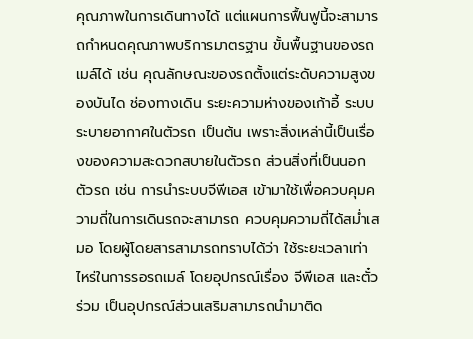คุณภาพในการเดินทางได้ แต่แผนการฟื้นฟูนี้จะสามารถกำหนดคุณภาพบริการมาตรฐาน ขั้นพื้นฐานของรถเมล์ได้ เช่น คุณลักษณะของรถตั้งแต่ระดับความสูงของบันได ช่องทางเดิน ระยะความห่างของเก้าอี้ ระบบระบายอากาศในตัวรถ เป็นต้น เพราะสิ่งเหล่านี้เป็นเรื่องของความสะดวกสบายในตัวรถ ส่วนสิ่งที่เป็นนอกตัวรถ เช่น การนำระบบจีพีเอส เข้ามาใช้เพื่อควบคุมความถี่ในการเดินรถจะสามารถ ควบคุมความถี่ได้สม่ำเสมอ โดยผู้โดยสารสามารถทราบได้ว่า ใช้ระยะเวลาเท่าไหร่ในการรอรถเมล์ โดยอุปกรณ์เรื่อง จีพีเอส และตั๋วร่วม เป็นอุปกรณ์ส่วนเสริมสามารถนำมาติด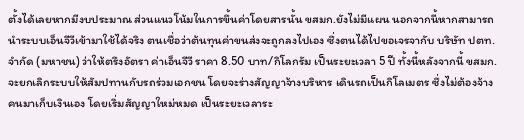ตั้งได้เลยหากมีงบประมาณ ส่วนแนวโน้มในการขึ้นค่าโดยสารนั้น ขสมก.ยังไม่มีแผน นอกจากนี้หากสามารถนำระบบเอ็นจีวีเข้ามาใช้ได้จริง ตนเชื่อว่าต้นทุนค่าขนส่งจะถูกลงไปเอง ซึ่งตนได้ไปขอเจรจากับ บริษัท ปตท.จำกัด (มหาชน) ว่าให้ตรึงอัตรา ค่าเอ็นจีวี ราคา 8.50 บาท/กิโลกรัม เป็นระยะเวลา 5 ปี ทั้งนี้หลังจากนี้ ขสมก.จะยกเลิกระบบให้สัมปทานกับรถร่วมเอกชน โดยจะร่างสัญญาจ้างบริหาร เดินรถเป็นกิโลเมตร ซึ่งไม่ต้องจ้างคนมาเก็บเงินเอง โดยเริ่มสัญญาใหม่หมด เป็นระยะเวลาระ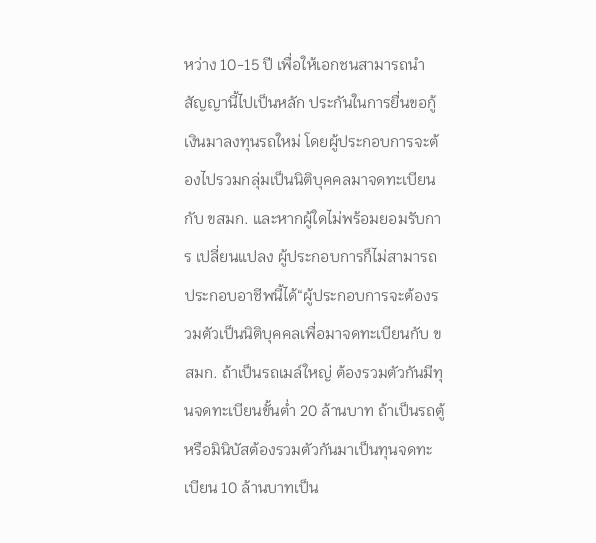หว่าง 10-15 ปี เพื่อให้เอกชนสามารถนำสัญญานี้ไปเป็นหลัก ประกันในการยื่นขอกู้เงินมาลงทุนรถใหม่ โดยผู้ประกอบการจะต้องไปรวมกลุ่มเป็นนิติบุคคลมาจดทะเบียนกับ ขสมก. และหากผู้ใดไม่พร้อมยอมรับการ เปลี่ยนแปลง ผู้ประกอบการก็ไม่สามารถประกอบอาชีพนี้ได้“ผู้ประกอบการจะต้องรวมตัวเป็นนิติบุคคลเพื่อมาจดทะเบียนกับ ขสมก. ถ้าเป็นรถเมล์ใหญ่ ต้องรวมตัวกันมีทุนจดทะเบียนขั้นต่ำ 20 ล้านบาท ถ้าเป็นรถตู้หรือมินิบัสต้องรวมตัวกันมาเป็นทุนจดทะเบียน 10 ล้านบาทเป็น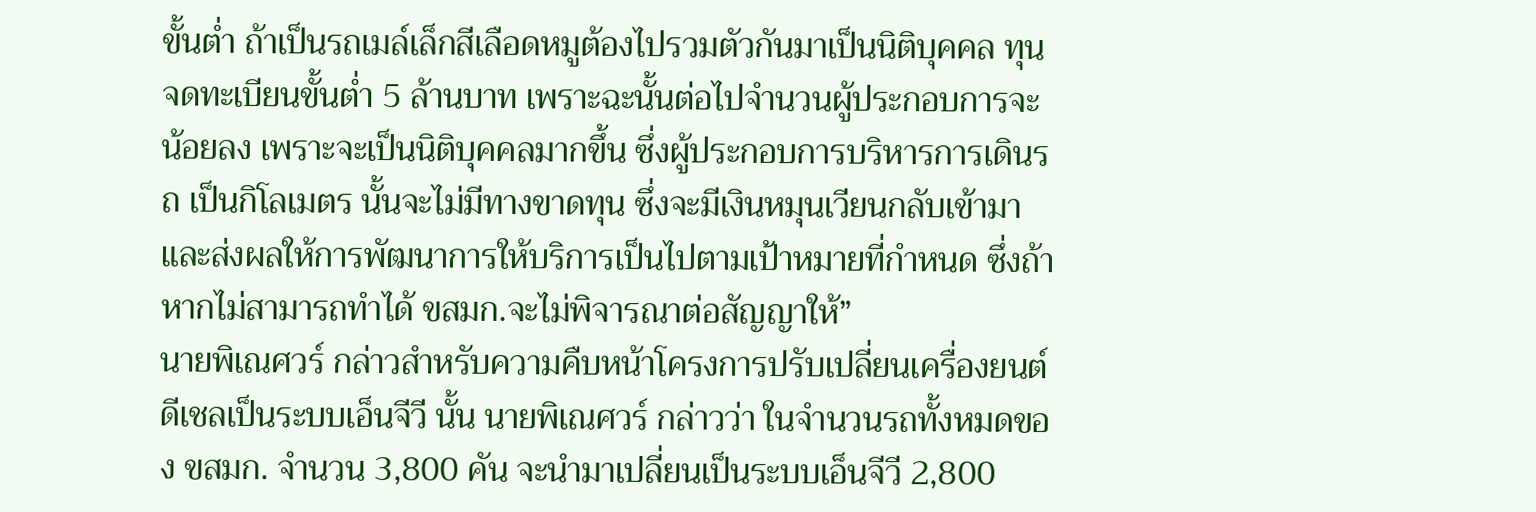ขั้นต่ำ ถ้าเป็นรถเมล์เล็กสีเลือดหมูต้องไปรวมตัวกันมาเป็นนิติบุคคล ทุนจดทะเบียนขั้นต่ำ 5 ล้านบาท เพราะฉะนั้นต่อไปจำนวนผู้ประกอบการจะน้อยลง เพราะจะเป็นนิติบุคคลมากขึ้น ซึ่งผู้ประกอบการบริหารการเดินรถ เป็นกิโลเมตร นั้นจะไม่มีทางขาดทุน ซึ่งจะมีเงินหมุนเวียนกลับเข้ามาและส่งผลให้การพัฒนาการให้บริการเป็นไปตามเป้าหมายที่กำหนด ซึ่งถ้าหากไม่สามารถทำได้ ขสมก.จะไม่พิจารณาต่อสัญญาให้”
นายพิเณศวร์ กล่าวสำหรับความคืบหน้าโครงการปรับเปลี่ยนเครื่องยนต์ดีเชลเป็นระบบเอ็นจีวี นั้น นายพิเณศวร์ กล่าวว่า ในจำนวนรถทั้งหมดของ ขสมก. จำนวน 3,800 คัน จะนำมาเปลี่ยนเป็นระบบเอ็นจีวี 2,800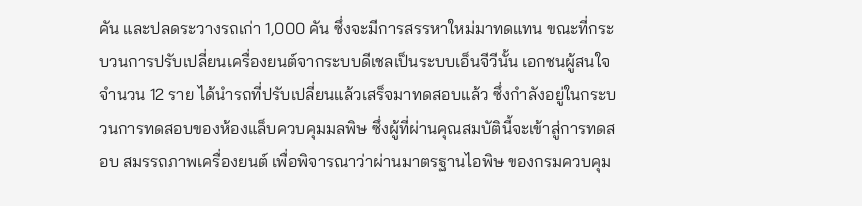คัน และปลดระวางรถเก่า 1,000 คัน ซึ่งจะมีการสรรหาใหม่มาทดแทน ขณะที่กระบวนการปรับเปลี่ยนเครื่องยนต์จากระบบดีเชลเป็นระบบเอ็นจีวีนั้น เอกชนผู้สนใจจำนวน 12 ราย ได้นำรถที่ปรับเปลี่ยนแล้วเสร็จมาทดสอบแล้ว ซึ่งกำลังอยู่ในกระบวนการทดสอบของห้องแล็บควบคุมมลพิษ ซึ่งผู้ที่ผ่านคุณสมบัตินี้จะเข้าสู่การทดสอบ สมรรถภาพเครื่องยนต์ เพื่อพิจารณาว่าผ่านมาตรฐานไอพิษ ของกรมควบคุม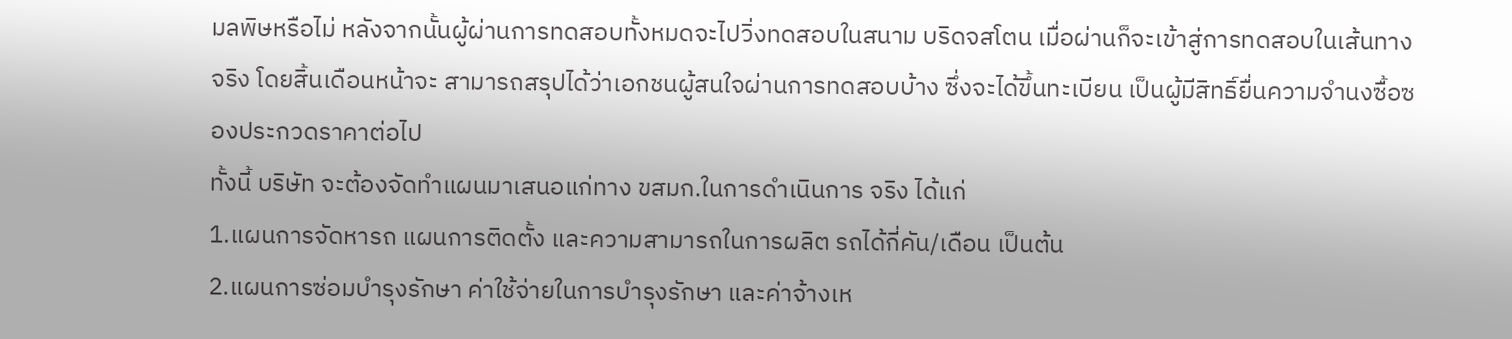มลพิษหรือไม่ หลังจากนั้นผู้ผ่านการทดสอบทั้งหมดจะไปวิ่งทดสอบในสนาม บริดจสโตน เมื่อผ่านก็จะเข้าสู่การทดสอบในเส้นทางจริง โดยสิ้นเดือนหน้าจะ สามารถสรุปได้ว่าเอกชนผู้สนใจผ่านการทดสอบบ้าง ซึ่งจะได้ขึ้นทะเบียน เป็นผู้มีสิทธิ์ยื่นความจำนงซื้อซองประกวดราคาต่อไป
ทั้งนี้ บริษัท จะต้องจัดทำแผนมาเสนอแก่ทาง ขสมก.ในการดำเนินการ จริง ได้แก่
1.แผนการจัดหารถ แผนการติดตั้ง และความสามารถในการผลิต รถได้กี่คัน/เดือน เป็นต้น
2.แผนการซ่อมบำรุงรักษา ค่าใช้จ่ายในการบำรุงรักษา และค่าจ้างเห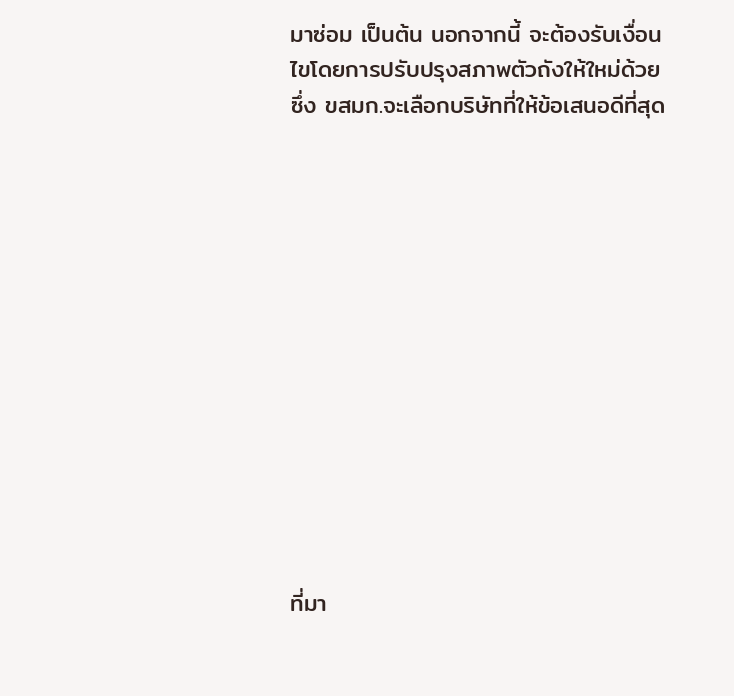มาซ่อม เป็นต้น นอกจากนี้ จะต้องรับเงื่อนไขโดยการปรับปรุงสภาพตัวถังให้ใหม่ด้วย ซึ่ง ขสมก.จะเลือกบริษัทที่ให้ข้อเสนอดีที่สุด













ที่มา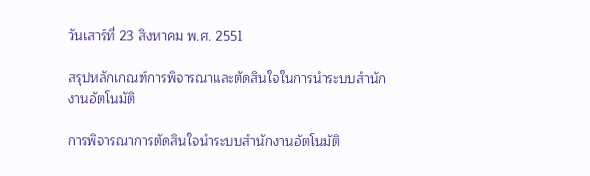วันเสาร์ที่ 23 สิงหาคม พ.ศ. 2551

สรุปหลักเกณฑ์การพิจารณาและตัดสินใจในการนำระบบสำนักงานอัตโนมัติ

การพิจารณาการตัดสินใจนำระบบสำนักงานอัตโนมัติ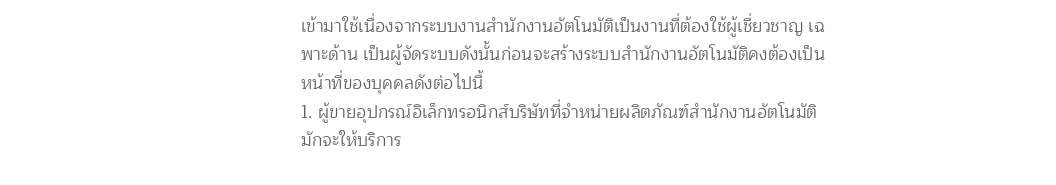เข้ามาใช้เนื่องจากระบบงานสำนักงานอัตโนมัติเป็นงานที่ต้องใช้ผู้เชี่ยวชาญ เฉพาะด้าน เป็นผู้จัดระบบดังนั้นก่อนจะสร้างระบบสำนักงานอัตโนมัติคงต้องเป็นหน้าที่ของบุคคลดังต่อไปนี้
1. ผู้ขายอุปกรณ์อิเล็กทรอนิกส์บริษัทที่จำหน่ายผลิตภัณฑ์สำนักงานอัตโนมัติ มักจะให้บริการ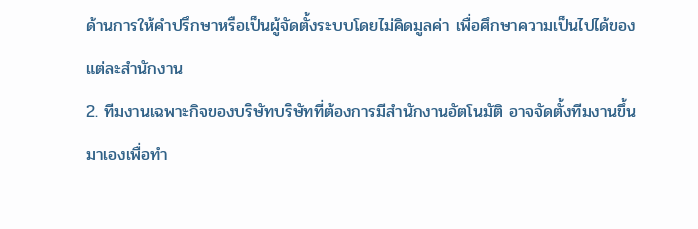ด้านการให้คำปรึกษาหรือเป็นผู้จัดตั้งระบบโดยไม่คิดมูลค่า เพื่อศึกษาความเป็นไปได้ของแต่ละสำนักงาน
2. ทีมงานเฉพาะกิจของบริษัทบริษัทที่ต้องการมีสำนักงานอัตโนมัติ อาจจัดตั้งทีมงานขึ้นมาเองเพื่อทำ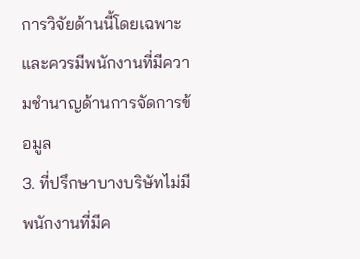การวิจัยด้านนี้โดยเฉพาะและควรมีพนักงานที่มีความชำนาญด้านการจัดการข้อมูล
3. ที่ปรึกษาบางบริษัทไม่มีพนักงานที่มีค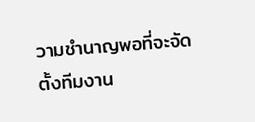วามชำนาญพอที่จะจัดตั้งทีมงาน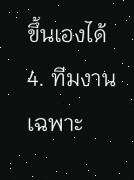ขึ้นเองได้
4. ทีมงานเฉพาะ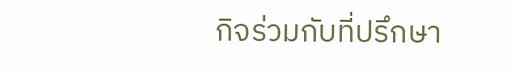กิจร่วมกับที่ปรึกษา